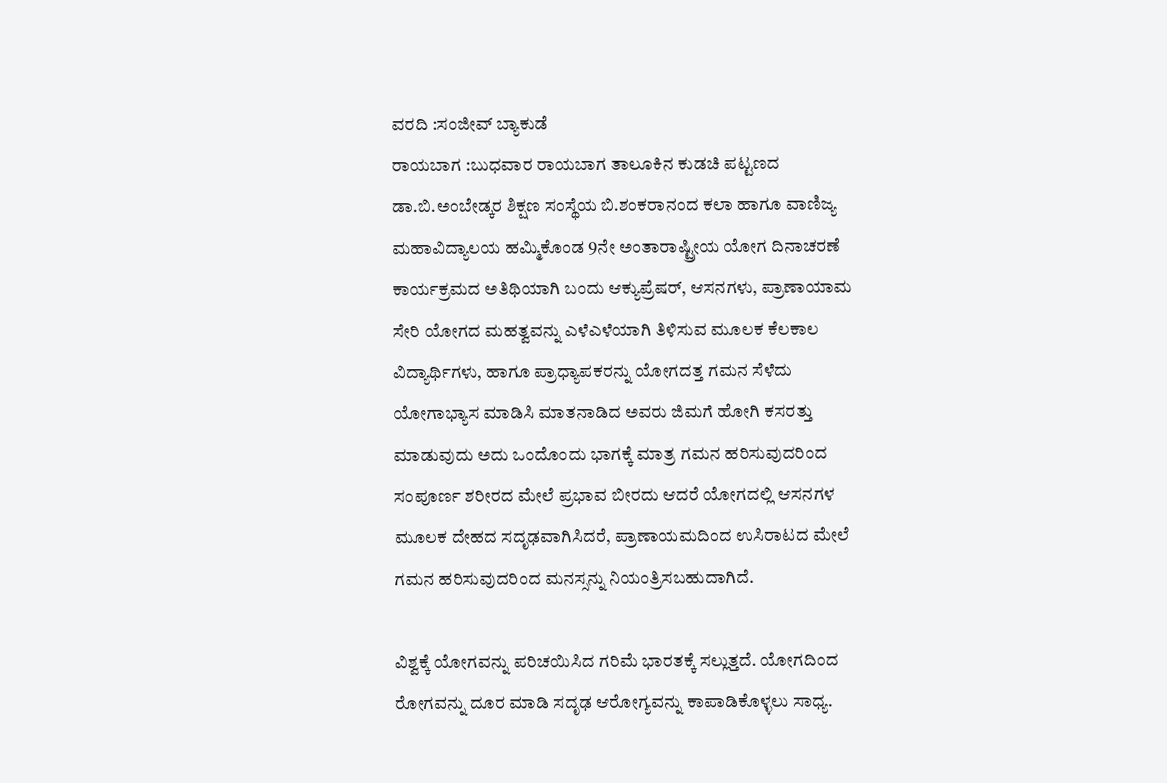ವರದಿ :ಸಂಜೀವ್ ಬ್ಯಾಕುಡೆ
ರಾಯಬಾಗ :ಬುಧವಾರ ರಾಯಬಾಗ ತಾಲೂಕಿನ ಕುಡಚಿ ಪಟ್ಟಣದ ಡಾ.ಬಿ.ಅಂಬೇಡ್ಕರ ಶಿಕ್ಷಣ ಸಂಸ್ಥೆಯ ಬಿ.ಶಂಕರಾನಂದ ಕಲಾ ಹಾಗೂ ವಾಣಿಜ್ಯ ಮಹಾವಿದ್ಯಾಲಯ ಹಮ್ಮಿಕೊಂಡ 9ನೇ ಅಂತಾರಾಷ್ಟ್ರೀಯ ಯೋಗ ದಿನಾಚರಣೆ ಕಾರ್ಯಕ್ರಮದ ಅತಿಥಿಯಾಗಿ ಬಂದು ಆಕ್ಯುಪ್ರೆಷರ್, ಆಸನಗಳು, ಪ್ರಾಣಾಯಾಮ ಸೇರಿ ಯೋಗದ ಮಹತ್ವವನ್ನು ಎಳೆಎಳೆಯಾಗಿ ತಿಳಿಸುವ ಮೂಲಕ ಕೆಲಕಾಲ ವಿದ್ಯಾರ್ಥಿಗಳು, ಹಾಗೂ ಪ್ರಾಧ್ಯಾಪಕರನ್ನು ಯೋಗದತ್ತ ಗಮನ ಸೆಳೆದು ಯೋಗಾಭ್ಯಾಸ ಮಾಡಿಸಿ ಮಾತನಾಡಿದ ಅವರು ಜಿಮಗೆ ಹೋಗಿ ಕಸರತ್ತು ಮಾಡುವುದು ಅದು ಒಂದೊಂದು ಭಾಗಕ್ಕೆ ಮಾತ್ರ ಗಮನ ಹರಿಸುವುದರಿಂದ ಸಂಪೂರ್ಣ ಶರೀರದ ಮೇಲೆ ಪ್ರಭಾವ ಬೀರದು ಆದರೆ ಯೋಗದಲ್ಲಿ ಆಸನಗಳ ಮೂಲಕ ದೇಹದ ಸದೃಢವಾಗಿಸಿದರೆ, ಪ್ರಾಣಾಯಮದಿಂದ ಉಸಿರಾಟದ ಮೇಲೆ ಗಮನ ಹರಿಸುವುದರಿಂದ ಮನಸ್ಸನ್ನು ನಿಯಂತ್ರಿಸಬಹುದಾಗಿದೆ.

ವಿಶ್ವಕ್ಕೆ ಯೋಗವನ್ನು ಪರಿಚಯಿಸಿದ ಗರಿಮೆ ಭಾರತಕ್ಕೆ ಸಲ್ಲುತ್ತದೆ. ಯೋಗದಿಂದ ರೋಗವನ್ನು ದೂರ ಮಾಡಿ ಸದೃಢ ಆರೋಗ್ಯವನ್ನು ಕಾಪಾಡಿಕೊಳ್ಳಲು ಸಾಧ್ಯ.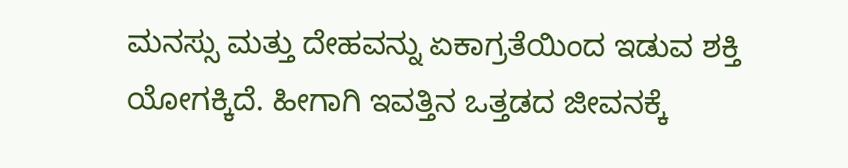ಮನಸ್ಸು ಮತ್ತು ದೇಹವನ್ನು ಏಕಾಗ್ರತೆಯಿಂದ ಇಡುವ ಶಕ್ತಿ ಯೋಗಕ್ಕಿದೆ. ಹೀಗಾಗಿ ಇವತ್ತಿನ ಒತ್ತಡದ ಜೀವನಕ್ಕೆ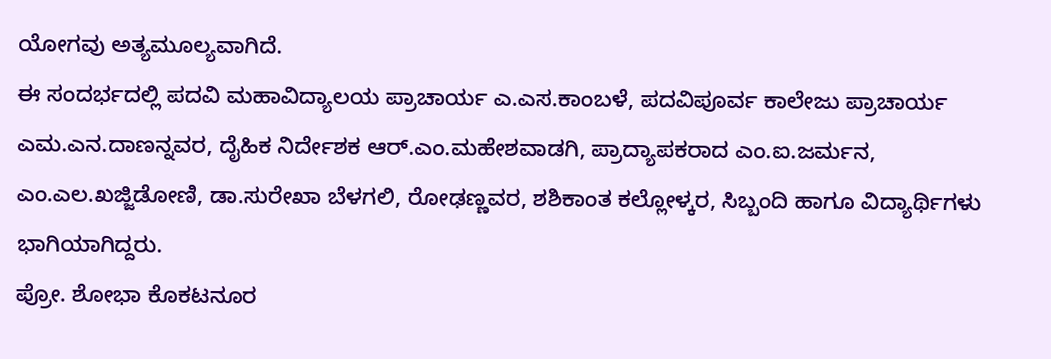ಯೋಗವು ಅತ್ಯಮೂಲ್ಯವಾಗಿದೆ.
ಈ ಸಂದರ್ಭದಲ್ಲಿ ಪದವಿ ಮಹಾವಿದ್ಯಾಲಯ ಪ್ರಾಚಾರ್ಯ ಎ.ಎಸ.ಕಾಂಬಳೆ, ಪದವಿಪೂರ್ವ ಕಾಲೇಜು ಪ್ರಾಚಾರ್ಯ ಎಮ.ಎನ.ದಾಣನ್ನವರ, ದೈಹಿಕ ನಿರ್ದೇಶಕ ಆರ್.ಎಂ.ಮಹೇಶವಾಡಗಿ, ಪ್ರಾದ್ಯಾಪಕರಾದ ಎಂ.ಐ.ಜರ್ಮನ, ಎಂ.ಎಲ.ಖಜ್ಜಿಡೋಣಿ, ಡಾ.ಸುರೇಖಾ ಬೆಳಗಲಿ, ರೋಢಣ್ಣವರ, ಶಶಿಕಾಂತ ಕಲ್ಲೋಳ್ಕರ, ಸಿಬ್ಬಂದಿ ಹಾಗೂ ವಿದ್ಯಾರ್ಥಿಗಳು ಭಾಗಿಯಾಗಿದ್ದರು.
ಪ್ರೋ. ಶೋಭಾ ಕೊಕಟನೂರ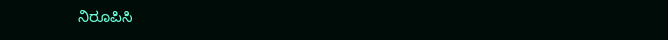ನಿರೂಪಿಸಿ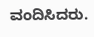ವಂದಿಸಿದರು.